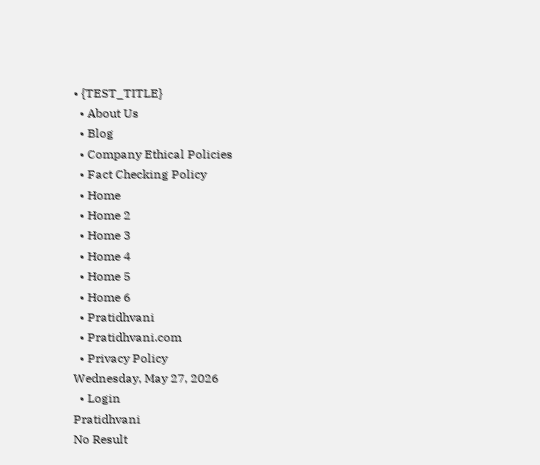• {TEST_TITLE}
  • About Us
  • Blog
  • Company Ethical Policies
  • Fact Checking Policy
  • Home
  • Home 2
  • Home 3
  • Home 4
  • Home 5
  • Home 6
  • Pratidhvani
  • Pratidhvani.com
  • Privacy Policy
Wednesday, May 27, 2026
  • Login
Pratidhvani
No Result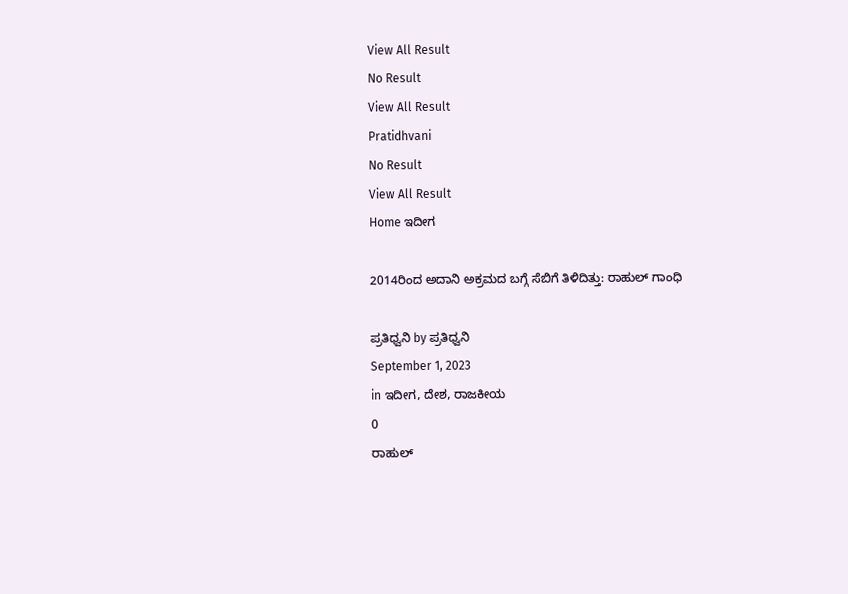View All Result
No Result
View All Result
Pratidhvani
No Result
View All Result
Home ಇದೀಗ

2014ರಿಂದ ಅದಾನಿ ಅಕ್ರಮದ ಬಗ್ಗೆ ಸೆಬಿಗೆ ತಿಳಿದಿತ್ತು: ರಾಹುಲ್‌ ಗಾಂಧಿ

ಪ್ರತಿಧ್ವನಿ by ಪ್ರತಿಧ್ವನಿ
September 1, 2023
in ಇದೀಗ, ದೇಶ, ರಾಜಕೀಯ
0
ರಾಹುಲ್‌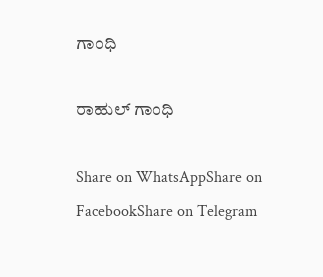ಗಾಂಧಿ

ರಾಹುಲ್‌ ಗಾಂಧಿ

Share on WhatsAppShare on FacebookShare on Telegram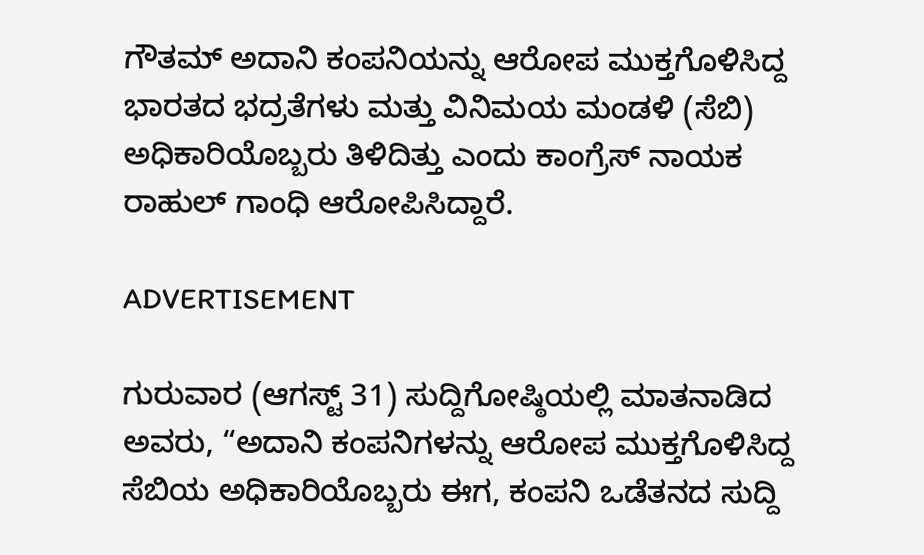ಗೌತಮ್‌ ಅದಾನಿ ಕಂಪನಿಯನ್ನು ಆರೋಪ ಮುಕ್ತಗೊಳಿಸಿದ್ದ ಭಾರತದ ಭದ್ರತೆಗಳು ಮತ್ತು ವಿನಿಮಯ ಮಂಡಳಿ (ಸೆಬಿ) ಅಧಿಕಾರಿಯೊಬ್ಬರು ತಿಳಿದಿತ್ತು ಎಂದು ಕಾಂಗ್ರೆಸ್‌ ನಾಯಕ ರಾಹುಲ್‌ ಗಾಂಧಿ ಆರೋಪಿಸಿದ್ದಾರೆ.

ADVERTISEMENT

ಗುರುವಾರ (ಆಗಸ್ಟ್ 31) ಸುದ್ದಿಗೋಷ್ಠಿಯಲ್ಲಿ ಮಾತನಾಡಿದ ಅವರು, “ಅದಾನಿ ಕಂಪನಿಗಳನ್ನು ಆರೋಪ ಮುಕ್ತಗೊಳಿಸಿದ್ದ ಸೆಬಿಯ ಅಧಿಕಾರಿಯೊಬ್ಬರು ಈಗ, ಕಂಪನಿ ಒಡೆತನದ ಸುದ್ದಿ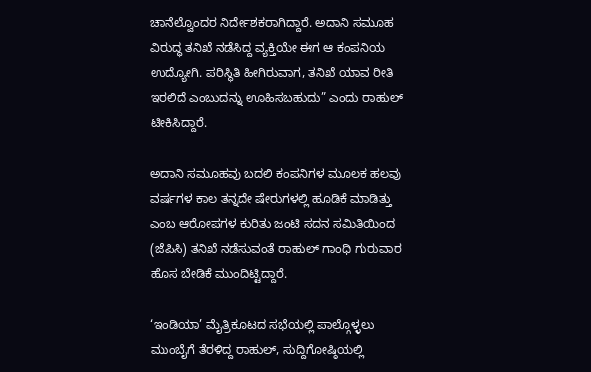ಚಾನೆಲ್ವೊಂದರ ನಿರ್ದೇಶಕರಾಗಿದ್ದಾರೆ. ಅದಾನಿ ಸಮೂಹ ವಿರುದ್ಧ ತನಿಖೆ ನಡೆಸಿದ್ದ ವ್ಯಕ್ತಿಯೇ ಈಗ ಆ ಕಂಪನಿಯ ಉದ್ಯೋಗಿ. ಪರಿಸ್ಥಿತಿ ಹೀಗಿರುವಾಗ, ತನಿಖೆ ಯಾವ ರೀತಿ ಇರಲಿದೆ ಎಂಬುದನ್ನು ಊಹಿಸಬಹುದು” ಎಂದು ರಾಹುಲ್ ಟೀಕಿಸಿದ್ದಾರೆ.

ಅದಾನಿ ಸಮೂಹವು ಬದಲಿ ಕಂಪನಿಗಳ ಮೂಲಕ ಹಲವು ವರ್ಷಗಳ ಕಾಲ ತನ್ನದೇ ಷೇರುಗಳಲ್ಲಿ ಹೂಡಿಕೆ ಮಾಡಿತ್ತು ಎಂಬ ಆರೋಪಗಳ ಕುರಿತು ಜಂಟಿ ಸದನ ಸಮಿತಿಯಿಂದ (ಜೆಪಿಸಿ) ತನಿಖೆ ನಡೆಸುವಂತೆ ರಾಹುಲ್ ಗಾಂಧಿ ಗುರುವಾರ ಹೊಸ ಬೇಡಿಕೆ ಮುಂದಿಟ್ಟಿದ್ದಾರೆ.

‘ಇಂಡಿಯಾ’ ಮೈತ್ರಿಕೂಟದ ಸಭೆಯಲ್ಲಿ ಪಾಲ್ಗೊಳ್ಳಲು ಮುಂಬೈಗೆ ತೆರಳಿದ್ದ ರಾಹುಲ್, ಸುದ್ದಿಗೋಷ್ಠಿಯಲ್ಲಿ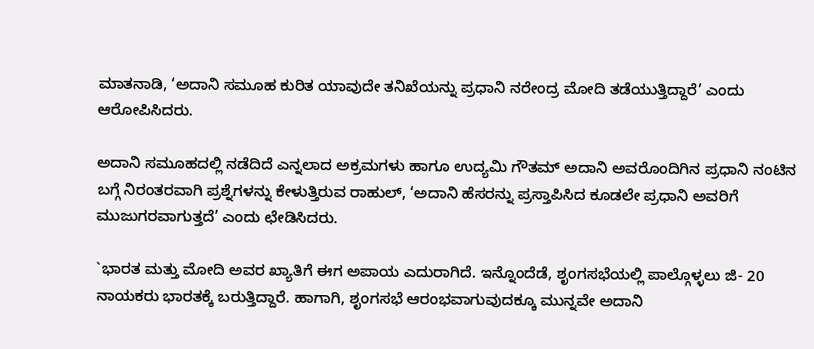ಮಾತನಾಡಿ, ‘ಅದಾನಿ ಸಮೂಹ ಕುರಿತ ಯಾವುದೇ ತನಿಖೆಯನ್ನು ಪ್ರಧಾನಿ ನರೇಂದ್ರ ಮೋದಿ ತಡೆಯುತ್ತಿದ್ದಾರೆ’ ಎಂದು ಆರೋಪಿಸಿದರು.

ಅದಾನಿ ಸಮೂಹದಲ್ಲಿ ನಡೆದಿದೆ ಎನ್ನಲಾದ ಅಕ್ರಮಗಳು ಹಾಗೂ ಉದ್ಯಮಿ ಗೌತಮ್ ಅದಾನಿ ಅವರೊಂದಿಗಿನ ಪ್ರಧಾನಿ ನಂಟಿನ ಬಗ್ಗೆ ನಿರಂತರವಾಗಿ ಪ್ರಶ್ನೆಗಳನ್ನು ಕೇಳುತ್ತಿರುವ ರಾಹುಲ್, ‘ಅದಾನಿ ಹೆಸರನ್ನು ಪ್ರಸ್ತಾಪಿಸಿದ ಕೂಡಲೇ ಪ್ರಧಾನಿ ಅವರಿಗೆ ಮುಜುಗರವಾಗುತ್ತದೆ’ ಎಂದು ಛೇಡಿಸಿದರು.

`ಭಾರತ ಮತ್ತು ಮೋದಿ ಅವರ ಖ್ಯಾತಿಗೆ ಈಗ ಅಪಾಯ ಎದುರಾಗಿದೆ. ಇನ್ನೊಂದೆಡೆ, ಶೃಂಗಸಭೆಯಲ್ಲಿ ಪಾಲ್ಗೊಳ್ಳಲು ಜಿ- 20 ನಾಯಕರು ಭಾರತಕ್ಕೆ ಬರುತ್ತಿದ್ದಾರೆ. ಹಾಗಾಗಿ, ಶೃಂಗಸಭೆ ಆರಂಭವಾಗುವುದಕ್ಕೂ ಮುನ್ನವೇ ಅದಾನಿ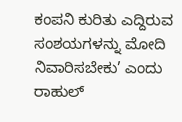ಕಂಪನಿ ಕುರಿತು ಎದ್ದಿರುವ ಸಂಶಯಗಳನ್ನು ಮೋದಿ ನಿವಾರಿಸಬೇಕು’ ಎಂದು ರಾಹುಲ್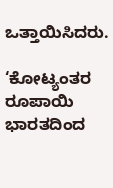ಒತ್ತಾಯಿಸಿದರು.

‘ಕೋಟ್ಯಂತರ ರೂಪಾಯಿ ಭಾರತದಿಂದ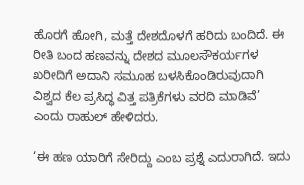ಹೊರಗೆ ಹೋಗಿ, ಮತ್ತೆ ದೇಶದೊಳಗೆ ಹರಿದು ಬಂದಿದೆ. ಈ ರೀತಿ ಬಂದ ಹಣವನ್ನು ದೇಶದ ಮೂಲಸೌಕರ್ಯಗಳ ಖರೀದಿಗೆ ಅದಾನಿ ಸಮೂಹ ಬಳಸಿಕೊಂಡಿರುವುದಾಗಿ ವಿಶ್ವದ ಕೆಲ ಪ್ರಸಿದ್ಧ ವಿತ್ತ ಪತ್ರಿಕೆಗಳು ವರದಿ ಮಾಡಿವೆ’ ಎಂದು ರಾಹುಲ್ ಹೇಳಿದರು.

‘ಈ ಹಣ ಯಾರಿಗೆ ಸೇರಿದ್ದು ಎಂಬ ಪ್ರಶ್ನೆ ಎದುರಾಗಿದೆ. ಇದು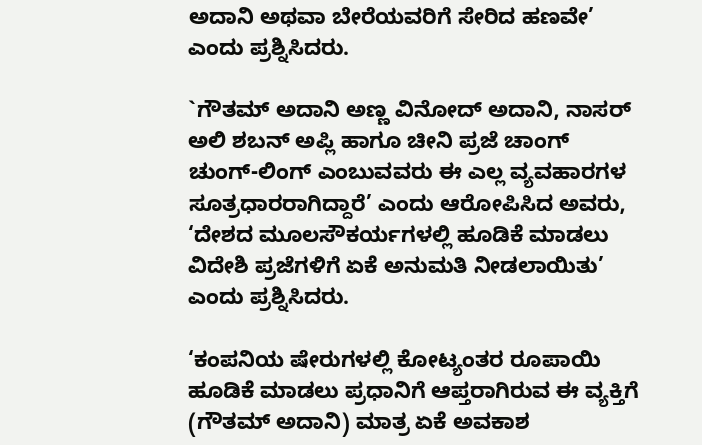ಅದಾನಿ ಅಥವಾ ಬೇರೆಯವರಿಗೆ ಸೇರಿದ ಹಣವೇ’ ಎಂದು ಪ್ರಶ್ನಿಸಿದರು.

`ಗೌತಮ್ ಅದಾನಿ ಅಣ್ಣ ವಿನೋದ್ ಅದಾನಿ, ನಾಸರ್ ಅಲಿ ಶಬನ್ ಅಪ್ಲಿ ಹಾಗೂ ಚೀನಿ ಪ್ರಜೆ ಚಾಂಗ್ ಚುಂಗ್-ಲಿಂಗ್ ಎಂಬುವವರು ಈ ಎಲ್ಲ ವ್ಯವಹಾರಗಳ ಸೂತ್ರಧಾರರಾಗಿದ್ದಾರೆ’ ಎಂದು ಆರೋಪಿಸಿದ ಅವರು, ‘ದೇಶದ ಮೂಲಸೌಕರ್ಯಗಳಲ್ಲಿ ಹೂಡಿಕೆ ಮಾಡಲು ವಿದೇಶಿ ಪ್ರಜೆಗಳಿಗೆ ಏಕೆ ಅನುಮತಿ ನೀಡಲಾಯಿತು’ ಎಂದು ಪ್ರಶ್ನಿಸಿದರು.

‘ಕಂಪನಿಯ ಷೇರುಗಳಲ್ಲಿ ಕೋಟ್ಯಂತರ ರೂಪಾಯಿ ಹೂಡಿಕೆ ಮಾಡಲು ಪ್ರಧಾನಿಗೆ ಆಪ್ತರಾಗಿರುವ ಈ ವ್ಯಕ್ತಿಗೆ (ಗೌತಮ್ ಅದಾನಿ) ಮಾತ್ರ ಏಕೆ ಅವಕಾಶ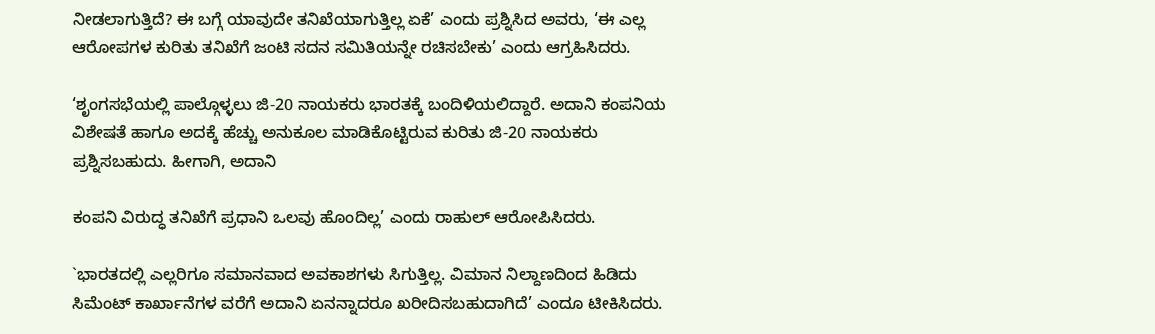ನೀಡಲಾಗುತ್ತಿದೆ? ಈ ಬಗ್ಗೆ ಯಾವುದೇ ತನಿಖೆಯಾಗುತ್ತಿಲ್ಲ ಏಕೆ’ ಎಂದು ಪ್ರಶ್ನಿಸಿದ ಅವರು, ‘ಈ ಎಲ್ಲ ಆರೋಪಗಳ ಕುರಿತು ತನಿಖೆಗೆ ಜಂಟಿ ಸದನ ಸಮಿತಿಯನ್ನೇ ರಚಿಸಬೇಕು’ ಎಂದು ಆಗ್ರಹಿಸಿದರು.

‘ಶೃಂಗಸಭೆಯಲ್ಲಿ ಪಾಲ್ಗೊಳ್ಳಲು ಜಿ-20 ನಾಯಕರು ಭಾರತಕ್ಕೆ ಬಂದಿಳಿಯಲಿದ್ದಾರೆ. ಅದಾನಿ ಕಂಪನಿಯ ವಿಶೇಷತೆ ಹಾಗೂ ಅದಕ್ಕೆ ಹೆಚ್ಚು ಅನುಕೂಲ ಮಾಡಿಕೊಟ್ಟಿರುವ ಕುರಿತು ಜಿ-20 ನಾಯಕರು ಪ್ರಶ್ನಿಸಬಹುದು. ಹೀಗಾಗಿ, ಅದಾನಿ

ಕಂಪನಿ ವಿರುದ್ಧ ತನಿಖೆಗೆ ಪ್ರಧಾನಿ ಒಲವು ಹೊಂದಿಲ್ಲ’ ಎಂದು ರಾಹುಲ್ ಆರೋಪಿಸಿದರು.

`ಭಾರತದಲ್ಲಿ ಎಲ್ಲರಿಗೂ ಸಮಾನವಾದ ಅವಕಾಶಗಳು ಸಿಗುತ್ತಿಲ್ಲ. ವಿಮಾನ ನಿಲ್ದಾಣದಿಂದ ಹಿಡಿದು ಸಿಮೆಂಟ್ ಕಾರ್ಖಾನೆಗಳ ವರೆಗೆ ಅದಾನಿ ಏನನ್ನಾದರೂ ಖರೀದಿಸಬಹುದಾಗಿದೆ’ ಎಂದೂ ಟೀಕಿಸಿದರು.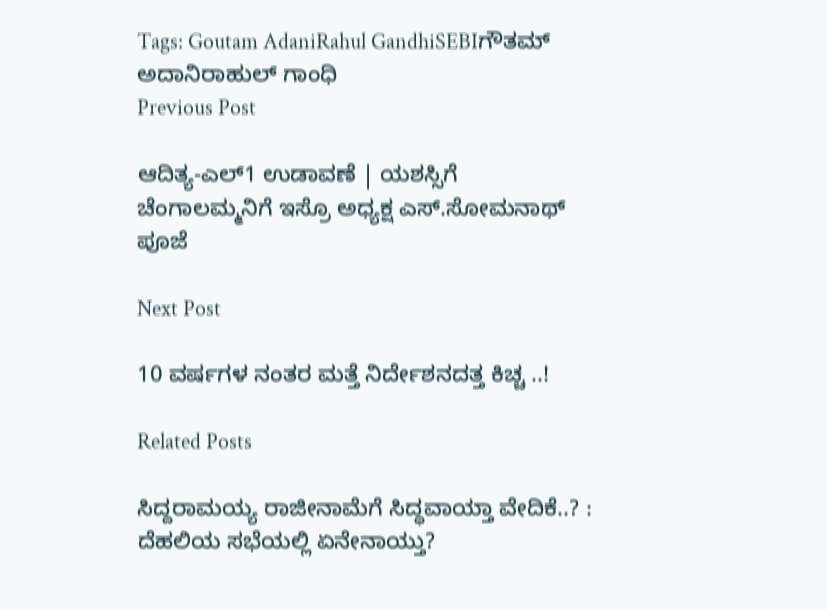Tags: Goutam AdaniRahul GandhiSEBIಗೌತಮ್‌ ಅದಾನಿರಾಹುಲ್‌ ಗಾಂಧಿ
Previous Post

ಆದಿತ್ಯ-ಎಲ್‌1 ಉಡಾವಣೆ | ಯಶಸ್ಸಿಗೆ ಚೆಂಗಾಲಮ್ಮನಿಗೆ ಇಸ್ರೊ ಅಧ್ಯಕ್ಷ ಎಸ್‌.ಸೋಮನಾಥ್‌ ಪೂಜೆ

Next Post

10 ವರ್ಷಗಳ ನಂತರ ಮತ್ತೆ ನಿರ್ದೇಶನದತ್ತ ಕಿಚ್ಚ ..!

Related Posts

ಸಿದ್ದರಾಮಯ್ಯ ರಾಜೀನಾಮೆಗೆ ಸಿದ್ಧವಾಯ್ತಾ ವೇದಿಕೆ..? : ದೆಹಲಿಯ ಸಭೆಯಲ್ಲಿ ಏನೇನಾಯ್ತು?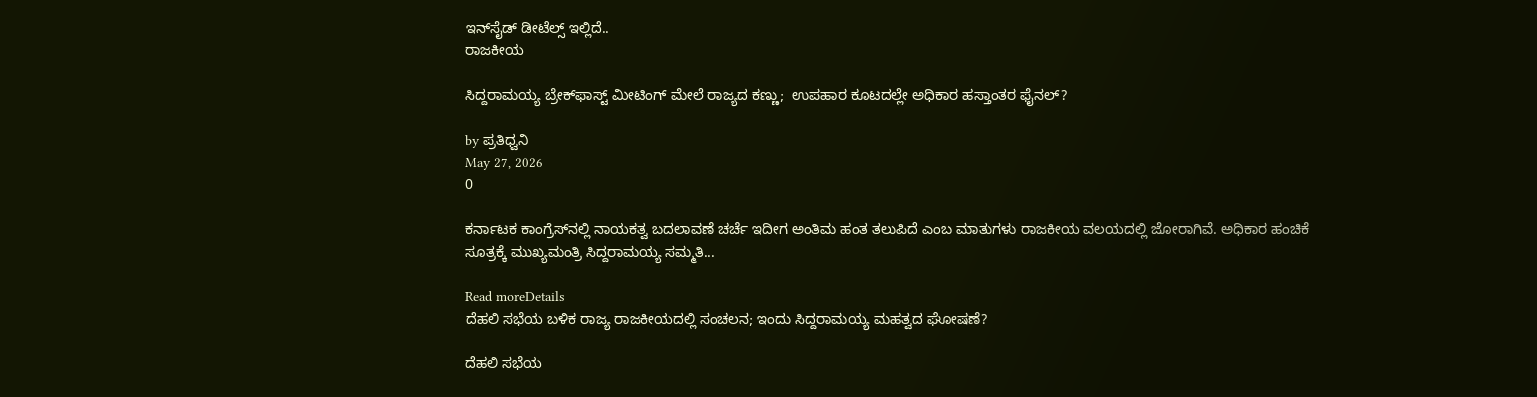ಇನ್‌ಸೈಡ್‌ ಡೀಟೆಲ್ಸ್‌ ಇಲ್ಲಿದೆ..
ರಾಜಕೀಯ

ಸಿದ್ದರಾಮಯ್ಯ ಬ್ರೇಕ್‌ಫಾಸ್ಟ್ ಮೀಟಿಂಗ್ ಮೇಲೆ ರಾಜ್ಯದ ಕಣ್ಣು;  ಉಪಹಾರ ಕೂಟದಲ್ಲೇ ಅಧಿಕಾರ ಹಸ್ತಾಂತರ ಫೈನಲ್?

by ಪ್ರತಿಧ್ವನಿ
May 27, 2026
0

ಕರ್ನಾಟಕ ಕಾಂಗ್ರೆಸ್‌ನಲ್ಲಿ ನಾಯಕತ್ವ ಬದಲಾವಣೆ ಚರ್ಚೆ ಇದೀಗ ಅಂತಿಮ ಹಂತ ತಲುಪಿದೆ ಎಂಬ ಮಾತುಗಳು ರಾಜಕೀಯ ವಲಯದಲ್ಲಿ ಜೋರಾಗಿವೆ. ಅಧಿಕಾರ ಹಂಚಿಕೆ ಸೂತ್ರಕ್ಕೆ ಮುಖ್ಯಮಂತ್ರಿ ಸಿದ್ದರಾಮಯ್ಯ ಸಮ್ಮತಿ...

Read moreDetails
ದೆಹಲಿ ಸಭೆಯ ಬಳಿಕ ರಾಜ್ಯ ರಾಜಕೀಯದಲ್ಲಿ ಸಂಚಲನ; ಇಂದು ಸಿದ್ದರಾಮಯ್ಯ ಮಹತ್ವದ ಘೋಷಣೆ?

ದೆಹಲಿ ಸಭೆಯ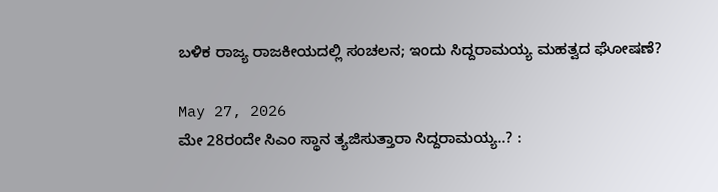ಬಳಿಕ ರಾಜ್ಯ ರಾಜಕೀಯದಲ್ಲಿ ಸಂಚಲನ; ಇಂದು ಸಿದ್ದರಾಮಯ್ಯ ಮಹತ್ವದ ಘೋಷಣೆ?

May 27, 2026
ಮೇ 28ರಂದೇ ಸಿಎಂ ಸ್ಥಾನ ತ್ಯಜಿಸುತ್ತಾರಾ ಸಿದ್ದರಾಮಯ್ಯ..? :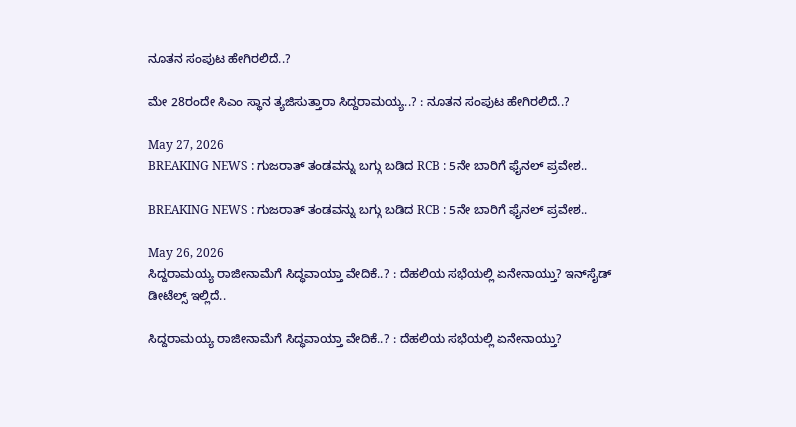ನೂತನ ಸಂಪುಟ ಹೇಗಿರಲಿದೆ..?

ಮೇ 28ರಂದೇ ಸಿಎಂ ಸ್ಥಾನ ತ್ಯಜಿಸುತ್ತಾರಾ ಸಿದ್ದರಾಮಯ್ಯ..? : ನೂತನ ಸಂಪುಟ ಹೇಗಿರಲಿದೆ..?

May 27, 2026
BREAKING NEWS : ಗುಜರಾತ್‌ ತಂಡವನ್ನು ಬಗ್ಗು ಬಡಿದ RCB : 5ನೇ ಬಾರಿಗೆ ಫೈನಲ್‌ ಪ್ರವೇಶ..

BREAKING NEWS : ಗುಜರಾತ್‌ ತಂಡವನ್ನು ಬಗ್ಗು ಬಡಿದ RCB : 5ನೇ ಬಾರಿಗೆ ಫೈನಲ್‌ ಪ್ರವೇಶ..

May 26, 2026
ಸಿದ್ದರಾಮಯ್ಯ ರಾಜೀನಾಮೆಗೆ ಸಿದ್ಧವಾಯ್ತಾ ವೇದಿಕೆ..? : ದೆಹಲಿಯ ಸಭೆಯಲ್ಲಿ ಏನೇನಾಯ್ತು? ಇನ್‌ಸೈಡ್‌ ಡೀಟೆಲ್ಸ್‌ ಇಲ್ಲಿದೆ..

ಸಿದ್ದರಾಮಯ್ಯ ರಾಜೀನಾಮೆಗೆ ಸಿದ್ಧವಾಯ್ತಾ ವೇದಿಕೆ..? : ದೆಹಲಿಯ ಸಭೆಯಲ್ಲಿ ಏನೇನಾಯ್ತು?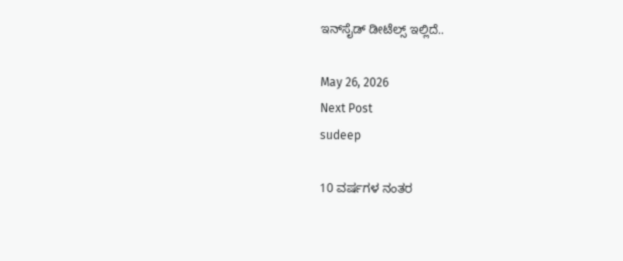ಇನ್‌ಸೈಡ್‌ ಡೀಟೆಲ್ಸ್‌ ಇಲ್ಲಿದೆ..

May 26, 2026
Next Post
sudeep

10 ವರ್ಷಗಳ ನಂತರ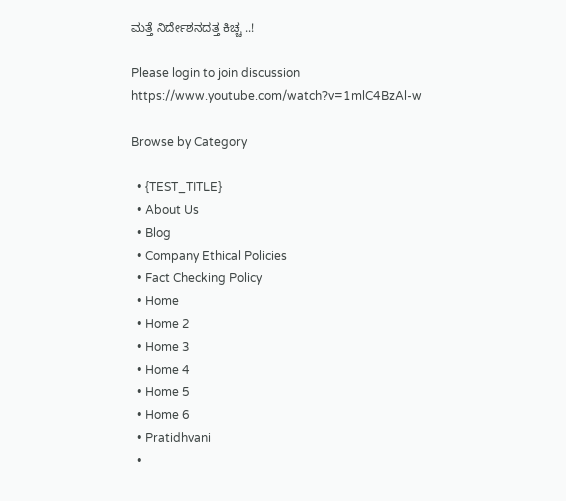ಮತ್ತೆ ನಿರ್ದೇಶನದತ್ತ ಕಿಚ್ಚ ..!

Please login to join discussion
https://www.youtube.com/watch?v=1mlC4BzAl-w

Browse by Category

  • {TEST_TITLE}
  • About Us
  • Blog
  • Company Ethical Policies
  • Fact Checking Policy
  • Home
  • Home 2
  • Home 3
  • Home 4
  • Home 5
  • Home 6
  • Pratidhvani
  •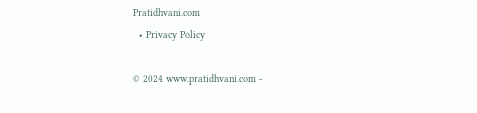Pratidhvani.com
  • Privacy Policy

© 2024 www.pratidhvani.com -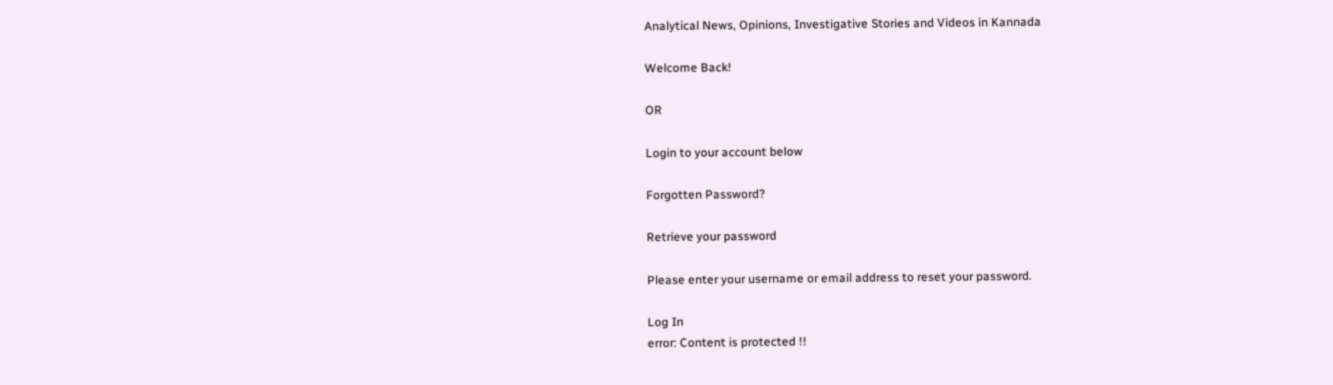Analytical News, Opinions, Investigative Stories and Videos in Kannada

Welcome Back!

OR

Login to your account below

Forgotten Password?

Retrieve your password

Please enter your username or email address to reset your password.

Log In
error: Content is protected !!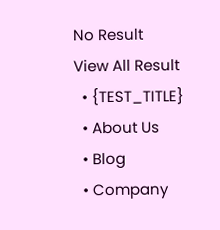No Result
View All Result
  • {TEST_TITLE}
  • About Us
  • Blog
  • Company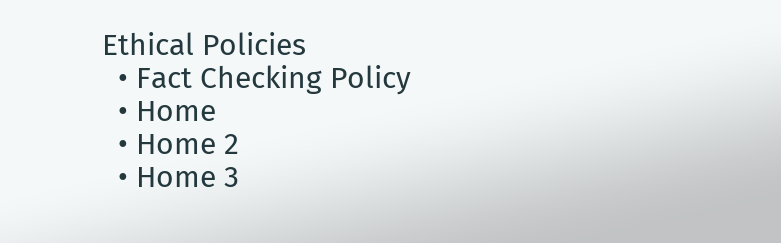Ethical Policies
  • Fact Checking Policy
  • Home
  • Home 2
  • Home 3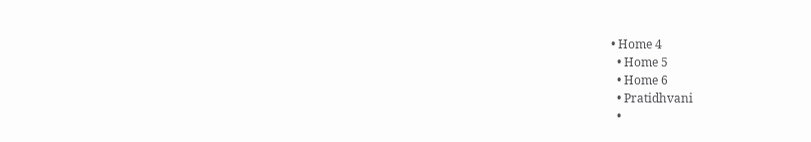• Home 4
  • Home 5
  • Home 6
  • Pratidhvani
  •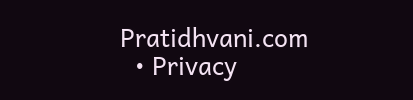Pratidhvani.com
  • Privacy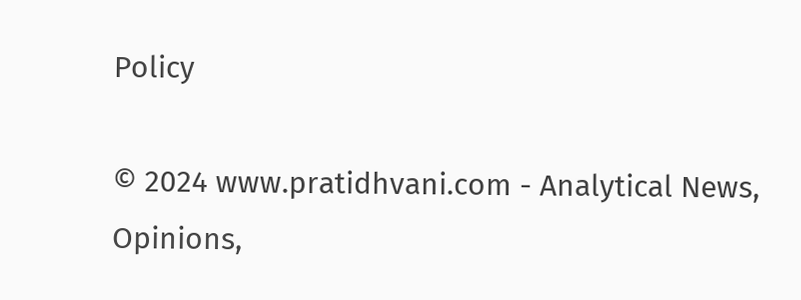Policy

© 2024 www.pratidhvani.com - Analytical News, Opinions,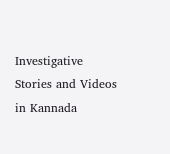Investigative Stories and Videos in Kannada